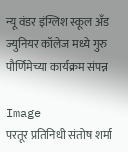न्यू वंडर इंग्लिश स्कूल अँड ज्युनियर कॉलेज मध्ये गुरु पौर्णिमेच्या कार्यक्रम संपन्न

Image
परतूर प्रतिनिधी संतोष शर्मा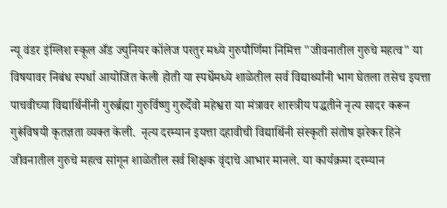न्यू वंडर इंग्लिश स्कूल अँड ज्युनियर कॉलेज परतुर मध्ये गुरुपौर्णिमा निमित्त "जीवनातील गुरुचे महत्व" या विषयावर निबंध स्पर्धा आयोजित केली होती या स्पर्धेमध्ये शाळेतील सर्व विद्यार्थ्यांनी भाग घेतला तसेच इयत्ता पाचवीच्या विद्यार्थिनींनी गुरुर्ब्रह्मा गुरुर्विष्णु गुरुर्देवो महेश्वरा या मंत्रावर शास्त्रीय पद्धतीने नृत्य सादर करून गुरूंविषयी कृतज्ञता व्यक्त केली.  नृत्य दरम्यान इयत्ता दहावीची विद्यार्थिनी संस्कृती संतोष झरेकर हिने जीवनातील गुरुचे महत्व सांगून शाळेतील सर्व शिक्षक वृंदाचे आभार मानले. या कार्यक्रमा दरम्यान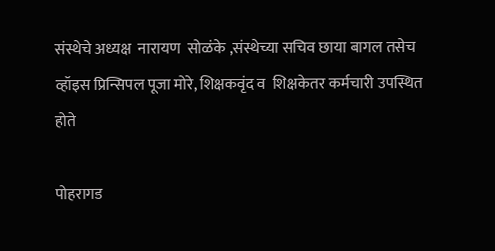संस्थेचे अध्यक्ष  नारायण  सोळंके ,संस्थेच्या सचिव छाया बागल तसेच व्हॉइस प्रिन्सिपल पूजा मोरे, शिक्षकवृंद व  शिक्षकेतर कर्मचारी उपस्थित होते

पोहरागड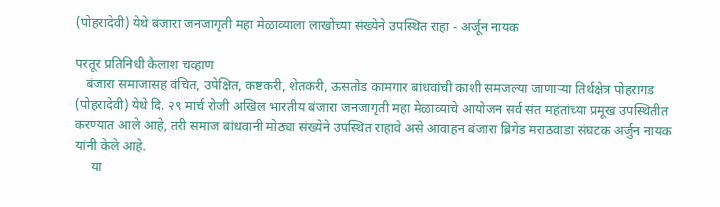(पोहरादेवी) येथे बंजारा जनजागृती महा मेळाव्याला लाखोंच्या संख्येने उपस्थित राहा - अर्जून नायक

परतूर प्रतिनिधी कैलाश चव्हाण
   बंजारा समाजासह वंचित, उपेक्षित, कष्टकरी, शेतकरी, ऊसतोड कामगार बांधवांची काशी समजल्या जाणाऱ्या तिर्थक्षेत्र पोहरागड (पोहरादेवी) येथे दि. २९ मार्च रोजी अखिल भारतीय बंजारा जनजागृती महा मेळाव्याचे आयोजन सर्व संत महंतांच्या प्रमूख उपस्थितीत करण्यात आले आहे, तरी समाज बांधवानी मोठ्या संख्येने उपस्थित राहावे असे आवाहन बंजारा ब्रिगेड मराठवाडा संघटक अर्जुन नायक यांनी केले आहे.
     या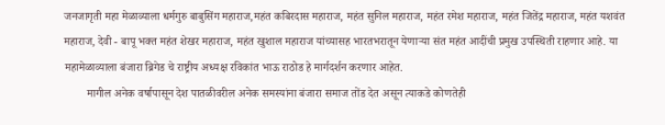जनजागृती महा मेळाव्याला धर्मगुरु बाबुसिंग महाराज,महंत कबिरदास महाराज, महंत सुनिल महाराज, महंत रमेश महाराज, महंत जितेंद्र महाराज, महंत यशवंत महाराज, देवी - बापू भक्त महंत शेखर महाराज, महंत खुशाल महाराज यांच्यासह भारतभरातून येणाऱ्या संत महंत आदींची प्रमुख उपस्थिती राहणार आहे. या महामेळाव्याला बंजारा ब्रिगेड चे राष्ट्रीय अध्यक्ष रविकांत भाऊ राठोड हे मार्गदर्शन करणार आहेत.
        मागील अनेक वर्षापासून देश पातळीवरील अनेक समस्यांना बंजारा समाज तोंड देत असून त्याकडे कोणतेही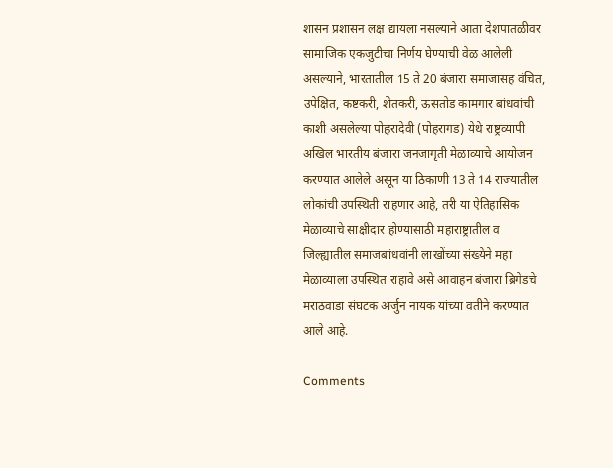शासन प्रशासन लक्ष द्यायला नसल्याने आता देशपातळीवर सामाजिक एकजुटीचा निर्णय घेण्याची वेळ आलेली असल्याने, भारतातील 15 ते 20 बंजारा समाजासह वंचित, उपेक्षित, कष्टकरी, शेतकरी, ऊसतोड कामगार बांधवांची काशी असलेल्या पोहरादेवी (पोहरागड) येथे राष्ट्रव्यापी अखिल भारतीय बंजारा जनजागृती मेळाव्याचे आयोजन करण्यात आलेले असून या ठिकाणी 13 ते 14 राज्यातील लोकांची उपस्थिती राहणार आहे, तरी या ऐतिहासिक मेळाव्याचे साक्षीदार होण्यासाठी महाराष्ट्रातील व जिल्ह्यातील समाजबांधवांनी लाखोंच्या संख्येने महा मेळाव्याला उपस्थित राहावे असे आवाहन बंजारा ब्रिगेडचे मराठवाडा संघटक अर्जुन नायक यांच्या वतीने करण्यात आले आहे.

Comments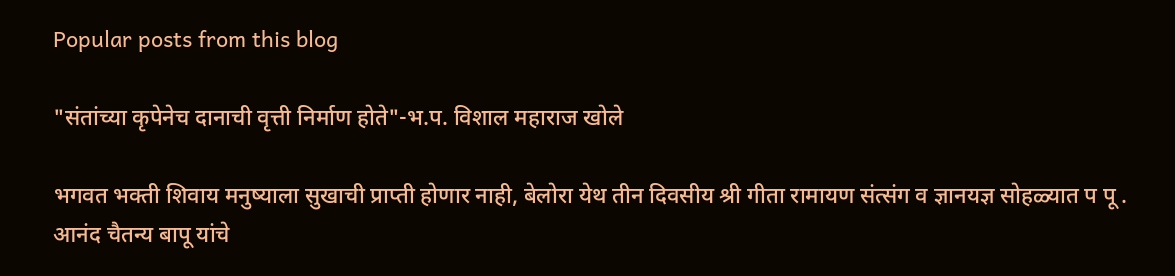Popular posts from this blog

"संतांच्या कृपेनेच दानाची वृत्ती निर्माण होते"-भ.प. विशाल महाराज खोले

भगवत भक्ती शिवाय मनुष्याला सुखाची प्राप्ती होणार नाही, बेलोरा येथ तीन दिवसीय श्री गीता रामायण संत्संग व ज्ञानयज्ञ सोहळ्यात प पू . आनंद चैतन्य बापू यांचे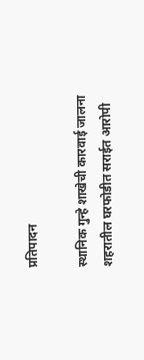प्रतिपादन

स्थानिक गुन्हे शाखेची कारवाई जालना शहरातील घरफोडीत सराईत आरोपी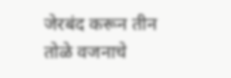जेरबंद करून तीन तोळे वजनाचे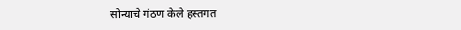सोन्याचे गंठण केले हस्तगत